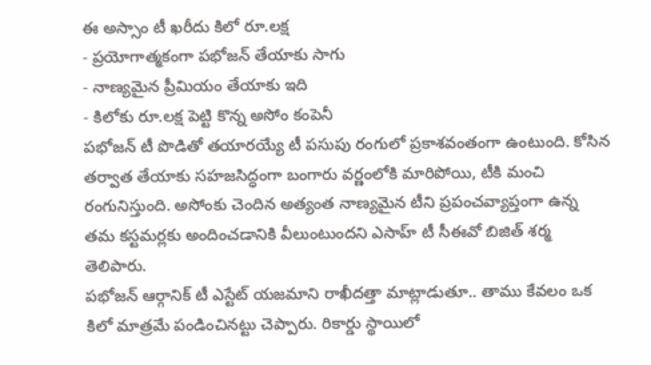ఈ అస్సాం టీ ఖరీదు కిలో రూ.లక్ష
- ప్రయోగాత్మకంగా పభోజన్ తేయాకు సాగు
- నాణ్యమైన ప్రీమియం తేయాకు ఇది
- కిలోకు రూ.లక్ష పెట్టి కొన్న అసోం కంపెనీ
పభోజన్ టీ పొడితో తయారయ్యే టీ పసుపు రంగులో ప్రకాశవంతంగా ఉంటుంది. కోసిన తర్వాత తేయాకు సహజసిద్ధంగా బంగారు వర్ణంలోకి మారిపోయి, టీకి మంచి రంగునిస్తుంది. అసోంకు చెందిన అత్యంత నాణ్యమైన టీని ప్రపంచవ్యాప్తంగా ఉన్న తమ కస్టమర్లకు అందించడానికి వీలుంటుందని ఎసాహ్ టీ సీఈవో బిజిత్ శర్మ తెలిపారు.
పభోజన్ ఆర్గానిక్ టీ ఎస్టేట్ యజమాని రాఖీదత్తా మాట్లాడుతూ.. తాము కేవలం ఒక కిలో మాత్రమే పండించినట్టు చెప్పారు. రికార్డు స్థాయిలో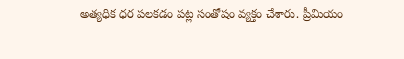అత్యధిక ధర పలకడం పట్ల సంతోషం వ్యక్తం చేశారు. ప్రీమియం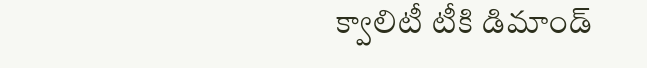క్వాలిటీ టీకి డిమాండ్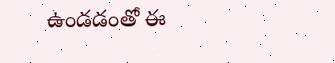ఉండడంతో ఈ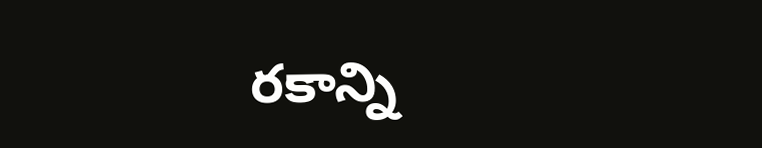రకాన్ని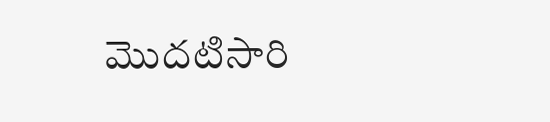మొదటిసారి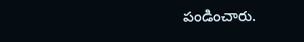పండించారు.